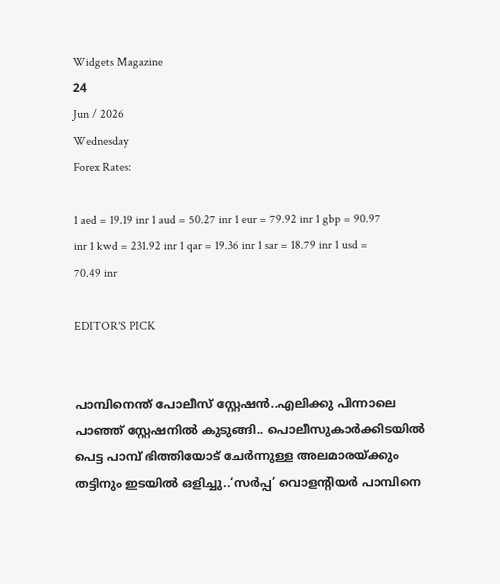Widgets Magazine
24
Jun / 2026
Wednesday
Forex Rates:

1 aed = 19.19 inr 1 aud = 50.27 inr 1 eur = 79.92 inr 1 gbp = 90.97 inr 1 kwd = 231.92 inr 1 qar = 19.36 inr 1 sar = 18.79 inr 1 usd = 70.49 inr

EDITOR'S PICK


പാമ്പിനെന്ത് പോലീസ് സ്റ്റേഷൻ..എലിക്കു പിന്നാലെ പാഞ്ഞ് സ്റ്റേഷനിൽ കുടുങ്ങി.. പൊലീസുകാർക്കിടയിൽ പെട്ട പാമ്പ് ഭിത്തിയോട് ചേർന്നുള്ള അലമാരയ്ക്കും തട്ടിനും ഇടയിൽ ഒളിച്ചു..‘സർപ്പ’ വൊളന്റിയർ പാമ്പിനെ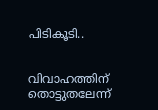പിടികൂടി..


വിവാഹത്തിന് തൊട്ടുതലേന്ന്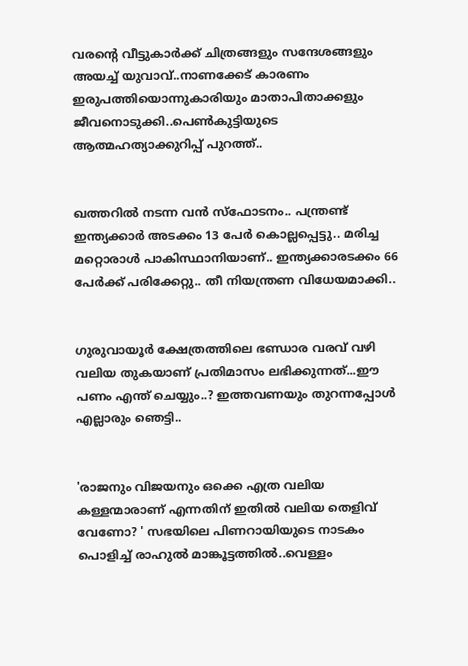വരന്റെ വീട്ടുകാർക്ക് ചിത്രങ്ങളും സന്ദേശങ്ങളും അയച്ച് യുവാവ്..നാണക്കേട് കാരണം ഇരുപത്തിയൊന്നുകാരിയും മാതാപിതാക്കളും ജീവനൊടുക്കി..പെണ്‍കുട്ടിയുടെ ആത്മഹത്യാക്കുറിപ്പ് പുറത്ത്..


ഖത്തറിൽ നടന്ന വൻ സ്ഫോടനം.. പന്ത്രണ്ട് ഇന്ത്യക്കാർ അടക്കം 13 പേർ കൊല്ലപ്പെട്ടു.. മരിച്ച മറ്റൊരാൾ പാകിസ്ഥാനിയാണ്.. ഇന്ത്യക്കാരടക്കം 66 പേർക്ക് പരിക്കേറ്റു.. തീ നിയന്ത്രണ വിധേയമാക്കി..


ഗുരുവായൂർ ക്ഷേത്രത്തിലെ ഭണ്ഡാര വരവ് വഴി വലിയ തുകയാണ് പ്രതിമാസം ലഭിക്കുന്നത്...ഈ പണം എന്ത് ചെയ്യും..? ഇത്തവണയും തുറന്നപ്പോൾ എല്ലാരും ഞെട്ടി..


'രാജനും വിജയനും ഒക്കെ എത്ര വലിയ കള്ളന്മാരാണ് എന്നതിന് ഇതിൽ വലിയ തെളിവ് വേണോ? ' സഭയിലെ പിണറായിയുടെ നാടകം പൊളിച്ച് രാഹുല്‍ മാങ്കൂട്ടത്തില്‍..വെള്ളം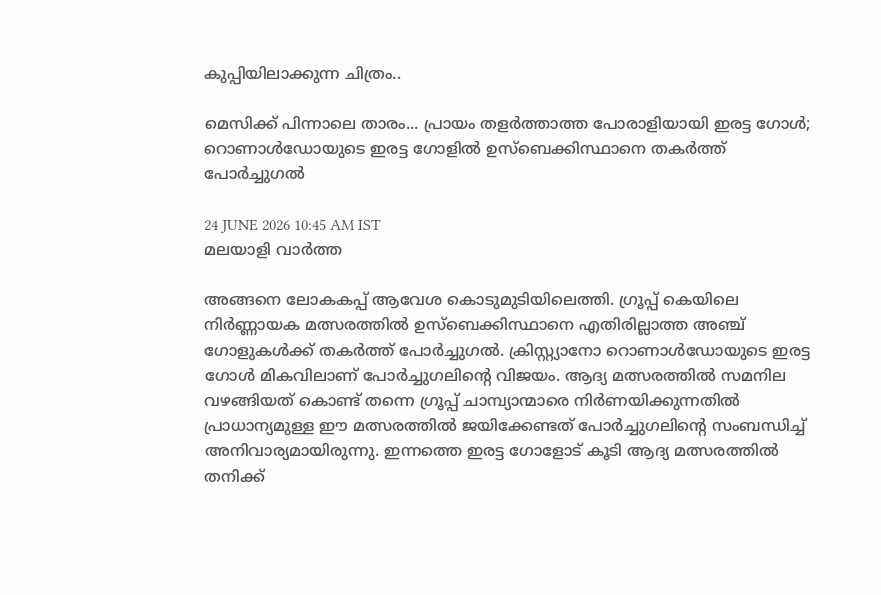കുപ്പിയിലാക്കുന്ന ചിത്രം..

മെസിക്ക് പിന്നാലെ താരം... പ്രായം തളർത്താത്ത പോരാളിയായി ഇരട്ട ഗോൾ; റൊണാൾഡോയുടെ ഇരട്ട ഗോളിൽ ഉസ്‌ബെക്കിസ്ഥാനെ തകർത്ത് പോർച്ചുഗൽ

24 JUNE 2026 10:45 AM IST
മലയാളി വാര്‍ത്ത

അങ്ങനെ ലോകകപ്പ് ആവേശ കൊടുമുടിയിലെത്തി. ഗ്രൂപ്പ് കെയിലെ നിർണ്ണായക മത്സരത്തിൽ ഉസ്‌ബെക്കിസ്ഥാനെ എതിരില്ലാത്ത അഞ്ച് ഗോളുകൾക്ക് തകർത്ത് പോർച്ചുഗൽ. ക്രിസ്റ്റ്യാനോ റൊണാൾഡോയുടെ ഇരട്ട ഗോൾ മികവിലാണ് പോർച്ചുഗലിന്റെ വിജയം. ആദ്യ മത്സരത്തിൽ സമനില വഴങ്ങിയത് കൊണ്ട് തന്നെ ഗ്രൂപ്പ് ചാമ്പ്യാന്മാരെ നിർണയിക്കുന്നതിൽ പ്രാധാന്യമുള്ള ഈ മത്സരത്തിൽ ജയിക്കേണ്ടത് പോർച്ചുഗലിന്റെ സംബന്ധിച്ച് അനിവാര്യമായിരുന്നു. ഇന്നത്തെ ഇരട്ട ഗോളോട് കൂടി ആദ്യ മത്സരത്തിൽ തനിക്ക്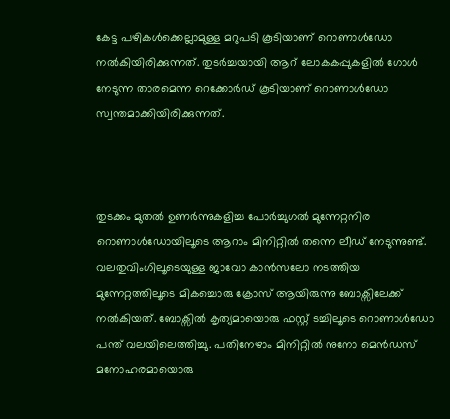കേട്ട പഴികൾക്കെല്ലാമുള്ള മറുപടി കൂടിയാണ് റൊണാൾഡോ നൽകിയിരിക്കുന്നത്. തുടർച്ചയായി ആറ് ലോകകപ്പുകളിൽ ഗോൾ നേടുന്ന താരമെന്ന റെക്കോർഡ് കൂടിയാണ് റൊണാൾഡോ സ്വന്തമാക്കിയിരിക്കുന്നത്.



തുടക്കം മുതൽ ഉണർന്നുകളിച്ച പോർച്ചുഗൽ മുന്നേറ്റനിര റൊണാൾഡോയിലൂടെ ആറാം മിനിറ്റിൽ തന്നെ ലീഡ് നേടുന്നുണ്ട്. വലതുവിംഗിലൂടെയുള്ള ജാവോ കാൻസലോ നടത്തിയ മുന്നേറ്റത്തിലൂടെ മികച്ചൊരു ക്രോസ് ആയിരുന്നു ബോക്സിലേക്ക് നൽകിയത്. ബോക്സിൽ കൃത്യമായൊരു ഫസ്റ്റ് ടച്ചിലൂടെ റൊണാൾഡോ പന്ത് വലയിലെത്തിച്ചു. പതിനേഴാം മിനിറ്റിൽ നുനോ മെൻഡസ് മനോഹരമായൊരു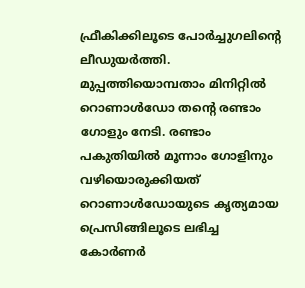ഫ്രീകിക്കിലൂടെ പോർച്ചുഗലിന്റെ ലീഡുയർത്തി. മുപ്പത്തിയൊമ്പതാം മിനിറ്റിൽ റൊണാൾഡോ തന്റെ രണ്ടാം ഗോളും നേടി. രണ്ടാം പകുതിയിൽ മൂന്നാം ഗോളിനും വഴിയൊരുക്കിയത് റൊണാൾഡോയുടെ കൃത്യമായ പ്രെസിങ്ങിലൂടെ ലഭിച്ച കോർണർ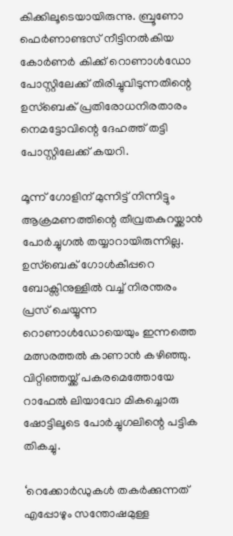കിക്കിലൂടെയായിരുന്നു. ബ്രൂണോ ഫെർണാണ്ടസ് നീട്ടിനൽകിയ കോർണർ കിക്ക് റൊണാൾഡോ പോസ്റ്റിലേക്ക് തിരിച്ചുവിടുന്നതിന്റെ ഉസ്ബെക് പ്രതിരോധനിരതാരം നെമട്ടോവിന്റെ ദേഹത്ത് തട്ടി പോസ്റ്റിലേക്ക് കയറി.

മൂന്ന് ഗോളിന് മുന്നിട്ട് നിന്നിട്ടും ആക്രമണത്തിന്റെ തീവ്രതകുറയ്ക്കാൻ പോർച്ചുഗൽ തയ്യാറായിരുന്നില്ല. ഉസ്ബെക് ഗോൾകീപ്പറെ ബോക്സിനുള്ളിൽ വച്ച് നിരന്തരം പ്രസ് ചെയ്യുന്ന റൊണാൾഡോയെയും ഇന്നത്തെ മത്സരത്തൽ കാണാൻ കഴിഞ്ഞു. വിറ്റിഞ്ഞയ്ക്ക് പകരമെത്തോയേ റാഫേൽ ലിയാവോ മികച്ചൊരു ഷോട്ടിലൂടെ പോർച്ചുഗലിന്റെ പട്ടിക തികച്ചു.

‘റെക്കോർഡുകൾ തകർക്കുന്നത് എപ്പോഴും സന്തോഷമുള്ള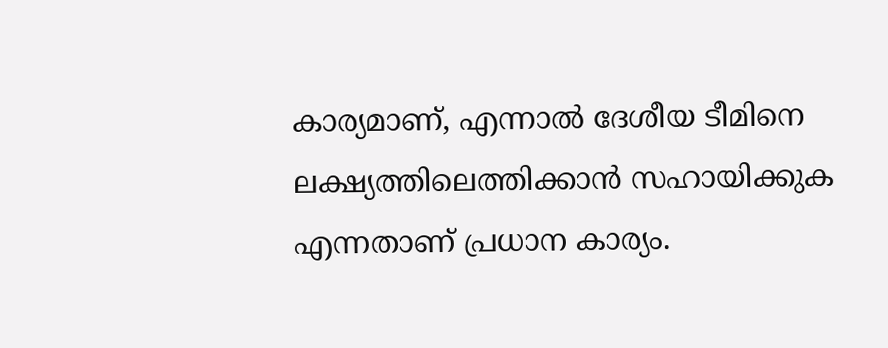കാര്യമാണ്, എന്നാൽ ദേശീയ ടീമിനെ ലക്ഷ്യത്തിലെത്തിക്കാൻ സഹായിക്കുക എന്നതാണ് പ്രധാന കാര്യം.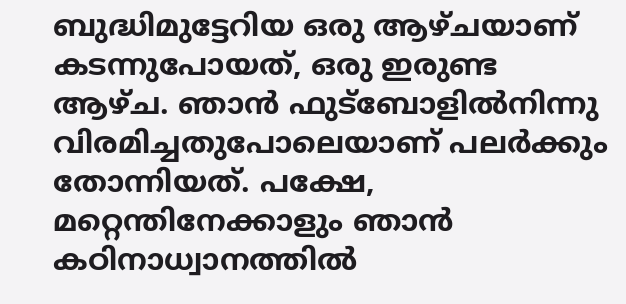ബുദ്ധിമുട്ടേറിയ ഒരു ആഴ്ചയാണ് കടന്നുപോയത്, ഒരു ഇരുണ്ട ആഴ്ച. ഞാൻ ഫുട്ബോളിൽനിന്നു വിരമിച്ചതുപോലെയാണ് പലർക്കും തോന്നിയത്. പക്ഷേ, മറ്റെന്തിനേക്കാളും ഞാൻ കഠിനാധ്വാനത്തിൽ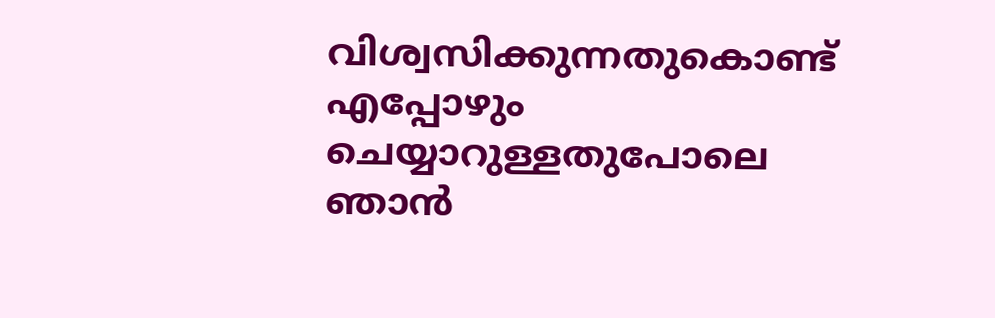വിശ്വസിക്കുന്നതുകൊണ്ട് എപ്പോഴും ചെയ്യാറുള്ളതുപോലെ ഞാൻ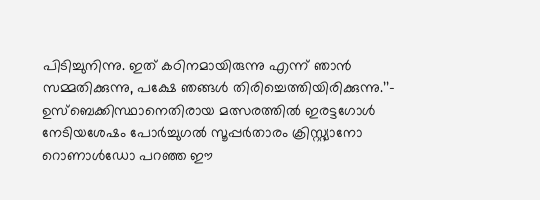പിടിച്ചുനിന്നു. ഇത് കഠിനമായിരുന്നു എന്ന് ഞാൻ സമ്മതിക്കുന്നു, പക്ഷേ ഞങ്ങൾ തിരിച്ചെത്തിയിരിക്കുന്നു.’’– ഉസ്‌ബെക്കിസ്ഥാനെതിരായ മത്സരത്തിൽ ഇരട്ടഗോൾ നേടിയശേഷം പോർച്ചുഗൽ സൂപ്പർതാരം ക്രിസ്റ്റ്യാനോ റൊണാൾഡോ പറഞ്ഞ ഈ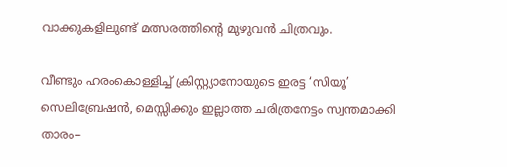വാക്കുകളിലുണ്ട് മത്സരത്തിന്റെ മുഴുവൻ ചിത്രവും.

വീണ്ടും ഹരംകൊള്ളിച്ച് ക്രിസ്റ്റ്യാനോയുടെ ഇരട്ട ‘സിയൂ’ സെലിബ്രേഷൻ, മെസ്സിക്കും ഇല്ലാത്ത ചരിത്രനേട്ടം സ്വന്തമാക്കി താരം–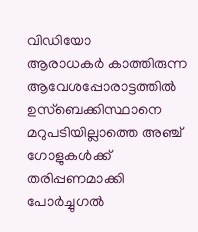വിഡിയോ
ആരാധകർ കാത്തിരുന്ന ആവേശപ്പോരാട്ടത്തിൽ ഉസ്ബെക്കിസ്ഥാനെ മറുപടിയില്ലാത്തെ അഞ്ച് ഗോളുകൾക്ക് തരിപ്പണമാക്കി പോർച്ചുഗൽ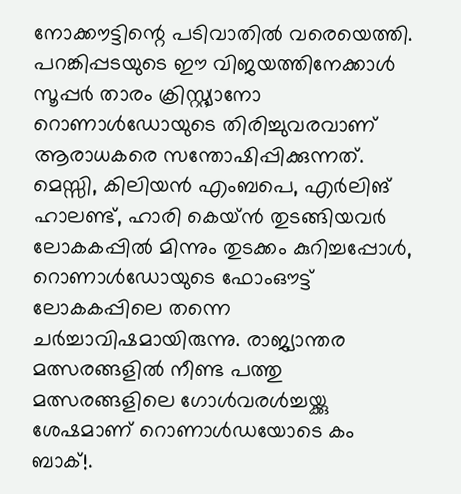നോക്കൗട്ടിന്റെ പടിവാതിൽ വരെയെത്തി. പറങ്കിപ്പടയുടെ ഈ വിജയത്തിനേക്കാൾ സൂപ്പർ താരം ക്രിസ്റ്റ്യാനോ റൊണാൾഡോയുടെ തിരിച്ചുവരവാണ് ആരാധകരെ സന്തോഷിപ്പിക്കുന്നത്. മെസ്സി, കിലിയൻ എംബപെ, എർലിങ് ഹാലണ്ട്, ഹാരി കെയ്ൻ തുടങ്ങിയവർ ലോകകപ്പിൽ മിന്നും തുടക്കം കുറിച്ചപ്പോൾ, റൊണാൾഡോയുടെ ഫോംഔട്ട് ലോകകപ്പിലെ തന്നെ ചർച്ചാവിഷമായിരുന്നു. രാജ്യാന്തര മത്സരങ്ങളിൽ നീണ്ട പത്തു മത്സരങ്ങളിലെ ഗോൾവരൾച്ചയ്ക്കു ശേഷമാണ് റൊണാൾഡയോടെ കം ബാക്!.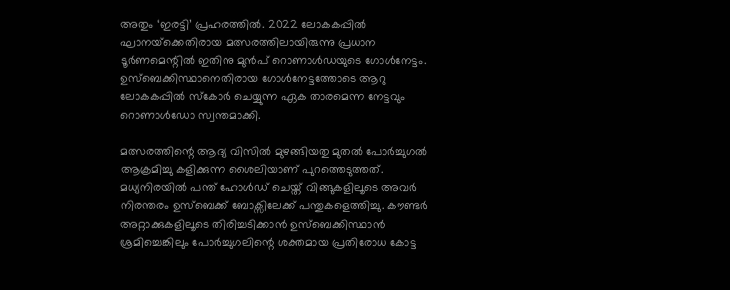അതും ‘ഇരട്ടി’ പ്രഹരത്തിൽ. 2022 ലോകകപ്പിൽ ഘാനയ്‌ക്കെതിരായ മത്സരത്തിലായിരുന്നു പ്രധാന ടൂർണമെന്റിൽ ഇതിനു മുൻപ് റൊണാൾഡയുടെ ഗോൾനേട്ടം. ഉസ്ബെക്കിസ്ഥാനെതിരായ ഗോൾനേട്ടത്തോടെ ആറു ലോകകപ്പിൽ സ്കോർ ചെയ്യുന്ന ഏക താരമെന്ന നേട്ടവും റൊണാൾഡോ സ്വന്തമാക്കി.

മത്സരത്തിന്റെ ആദ്യ വിസിൽ മുഴങ്ങിയതു മുതൽ പോർച്ചുഗൽ ആക്രമിച്ചു കളിക്കുന്ന ശൈലിയാണ് പുറത്തെടുത്തത്. മധ്യനിരയിൽ പന്ത് ഹോൾഡ് ചെയ്ത് വിങ്ങുകളിലൂടെ അവർ നിരന്തരം ഉസ്ബെക്ക് ബോക്സിലേക്ക് പന്തുകളെത്തിച്ചു. കൗണ്ടർ അറ്റാക്കുകളിലൂടെ തിരിച്ചടിക്കാൻ ഉസ്ബെക്കിസ്ഥാൻ ശ്രമിച്ചെങ്കിലും പോർച്ചുഗലിന്റെ ശക്തമായ പ്രതിരോധ കോട്ട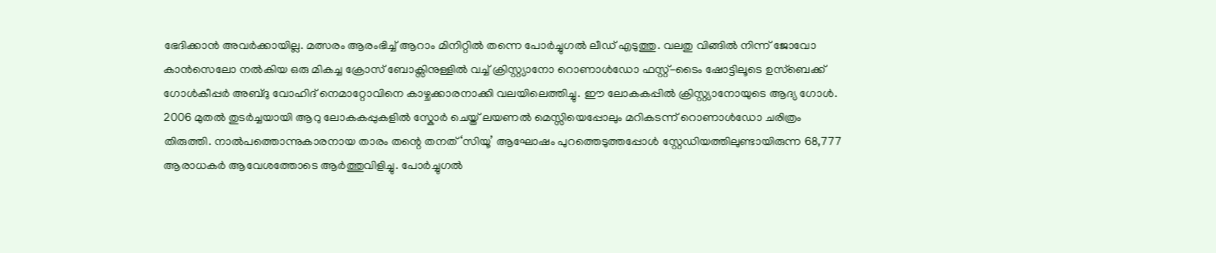ഭേദിക്കാൻ അവർക്കായില്ല. മത്സരം ആരംഭിച്ച് ആറാം മിനിറ്റിൽ തന്നെ പോർച്ചുഗൽ ലീഡ് എടുത്തു. വലതു വിങ്ങിൽ നിന്ന് ജോവോ കാൻസെലോ നൽകിയ ഒരു മികച്ച ക്രോസ് ബോക്സിനുള്ളിൽ വച്ച് ക്രിസ്റ്റ്യാനോ റൊണാൾഡോ ഫസ്റ്റ്-ടൈം ഷോട്ടിലൂടെ ഉസ്ബെക്ക് ഗോൾകീപ്പർ അബ്ദു വോഹിദ് നെമാറ്റോവിനെ കാഴ്ചക്കാരനാക്കി വലയിലെത്തിച്ചു. ഈ ലോകകപ്പിൽ ക്രിസ്റ്റ്യാനോയുടെ ആദ്യ ഗോൾ. 2006 മുതൽ തുടർച്ചയായി ആറു ലോകകപ്പുകളിൽ സ്കോർ ചെയ്ത് ലയണൽ മെസ്സിയെപ്പോലും മറികടന്ന് റൊണാൾഡോ ചരിത്രം തിരുത്തി. നാൽപത്തൊന്നുകാരനായ താരം തന്റെ തനത് ‘സിയൂ’ ആഘോഷം പുറത്തെടുത്തപ്പോൾ സ്റ്റേഡിയത്തിലുണ്ടായിരുന്ന 68,777 ആരാധകർ ആവേശത്തോടെ ആർത്തുവിളിച്ചു. പോർച്ചുഗൽ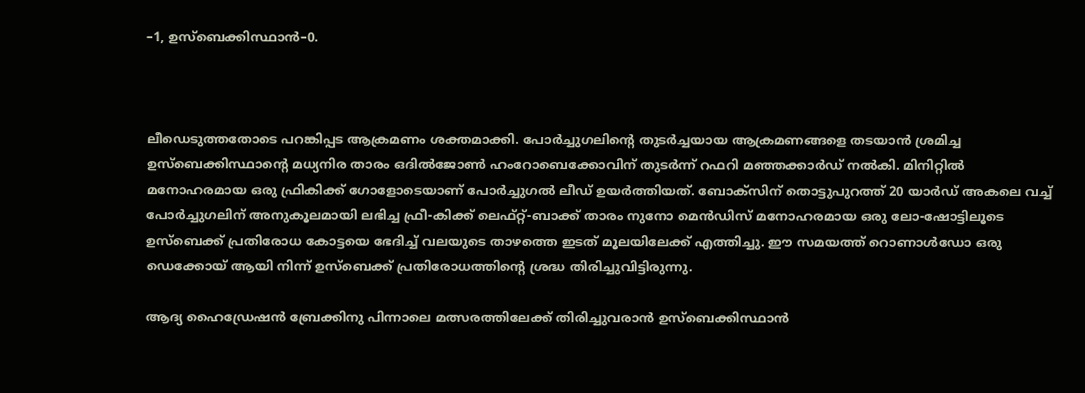–1, ഉസ്‌ബെക്കിസ്ഥാൻ–0.



ലീഡെടുത്തതോടെ പറങ്കിപ്പട ആക്രമണം ശക്തമാക്കി. പോർച്ചുഗലിന്റെ തുടർച്ചയായ ആക്രമണങ്ങളെ തടയാൻ ശ്രമിച്ച ഉസ്ബെക്കിസ്ഥാന്റെ മധ്യനിര താരം ഒദിൽജോൺ ഹംറോബെക്കോവിന് തുടർന്ന് റഫറി മഞ്ഞക്കാർഡ് നൽകി. മിനിറ്റിൽ മനോഹരമായ ഒരു ഫ്രികിക്ക് ഗോളോടെയാണ് പോർച്ചുഗൽ ലീഡ് ഉയർത്തിയത്. ബോക്സിന് തൊട്ടുപുറത്ത് 20 യാർഡ് അകലെ വച്ച് പോർച്ചുഗലിന് അനുകൂലമായി ലഭിച്ച ഫ്രീ-കിക്ക് ലെഫ്റ്റ്-ബാക്ക് താരം നുനോ മെൻഡിസ് മനോഹരമായ ഒരു ലോ-ഷോട്ടിലൂടെ ഉസ്ബെക്ക് പ്രതിരോധ കോട്ടയെ ഭേദിച്ച് വലയുടെ താഴത്തെ ഇടത് മൂലയിലേക്ക് എത്തിച്ചു. ഈ സമയത്ത് റൊണാൾഡോ ഒരു ഡെക്കോയ് ആയി നിന്ന് ഉസ്ബെക്ക് പ്രതിരോധത്തിന്റെ ശ്രദ്ധ തിരിച്ചുവിട്ടിരുന്നു.

ആദ്യ ഹൈഡ്രേഷൻ ബ്രേക്കിനു പിന്നാലെ മത്സരത്തിലേക്ക് തിരിച്ചുവരാൻ ഉസ്ബെക്കിസ്ഥാൻ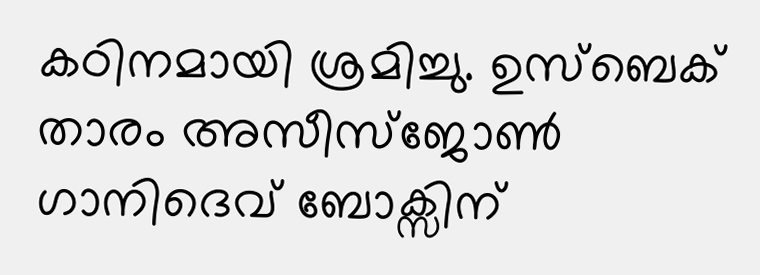കഠിനമായി ശ്രമിച്ചു. ഉസ്ബെക് താരം അസീസ്ജോൺ ഗാനിദെവ് ബോക്സിന്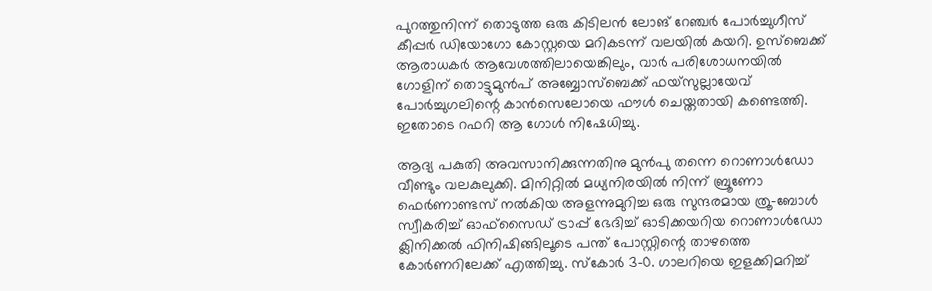പുറത്തുനിന്ന് തൊടുത്ത ഒരു കിടിലൻ ലോങ് റേഞ്ചർ പോർച്ചുഗീസ് കീപ്പർ ഡിയോഗോ കോസ്റ്റയെ മറികടന്ന് വലയിൽ കയറി. ഉസ്ബെക്ക് ആരാധകർ ആവേശത്തിലായെങ്കിലും, വാർ പരിശോധനയിൽ ഗോളിന് തൊട്ടുമുൻപ് അബ്ബോസ്ബെക്ക് ഫയ്സുല്ലായേവ് പോർച്ചുഗലിന്റെ കാൻസെലോയെ ഫൗൾ ചെയ്തതായി കണ്ടെത്തി. ഇതോടെ റഫറി ആ ഗോൾ നിഷേധിച്ചു.

ആദ്യ പകുതി അവസാനിക്കുന്നതിനു മുൻപു തന്നെ റൊണാൾഡോ വീണ്ടും വലകുലുക്കി. മിനിറ്റിൽ മധ്യനിരയിൽ നിന്ന് ബ്രൂണോ ഫെർണാണ്ടസ് നൽകിയ അളന്നുമുറിച്ച ഒരു സുന്ദരമായ ത്രൂ-ബോൾ സ്വീകരിച്ച് ഓഫ്‌സൈഡ് ട്രാപ്പ് ഭേദിച്ച് ഓടിക്കയറിയ റൊണാൾഡോ ക്ലിനിക്കൽ ഫിനിഷിങ്ങിലൂടെ പന്ത് പോസ്റ്റിന്റെ താഴത്തെ കോർണറിലേക്ക് എത്തിച്ചു. സ്കോർ 3–0. ഗാലറിയെ ഇളക്കിമറിച്ച്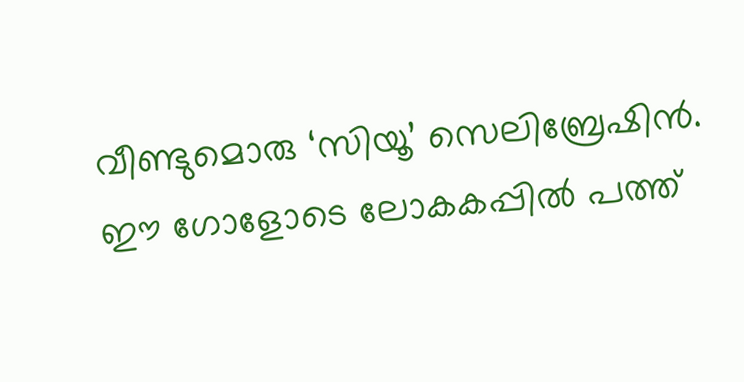വീണ്ടുമൊരു ‘സിയൂ’ സെലിബ്രേഷിൻ. ഈ ഗോളോടെ ലോകകപ്പിൽ പത്ത്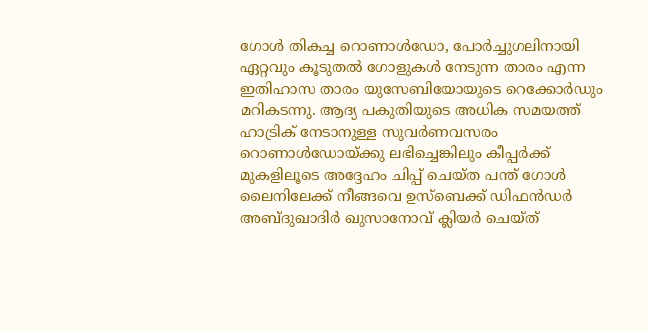ഗോൾ തികച്ച റൊണാൾഡോ, പോർച്ചുഗലിനായി ഏറ്റവും കൂടുതൽ ഗോളുകൾ നേടുന്ന താരം എന്ന ഇതിഹാസ താരം യുസേബിയോയുടെ റെക്കോർഡും മറികടന്നു. ആദ്യ പകുതിയുടെ അധിക സമയത്ത് ഹാട്രിക് നേടാനുള്ള സുവർണവസരം റൊണാൾഡോയ്ക്കു ലഭിച്ചെങ്കിലും കീപ്പർക്ക് മുകളിലൂടെ അദ്ദേഹം ചിപ്പ് ചെയ്ത പന്ത് ഗോൾ ലൈനിലേക്ക് നീങ്ങവെ ഉസ്ബെക്ക് ഡിഫൻഡർ അബ്ദുഖാദിർ ഖുസാനോവ് ക്ലിയർ ചെയ്ത്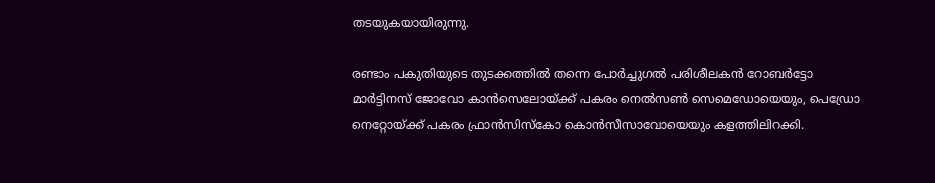തടയുകയായിരുന്നു.

രണ്ടാം പകുതിയുടെ തുടക്കത്തിൽ തന്നെ പോർച്ചുഗൽ പരിശീലകൻ റോബർട്ടോ മാർട്ടിനസ് ജോവോ കാൻസെലോയ്ക്ക് പകരം നെൽസൺ സെമെഡോയെയും, പെഡ്രോ നെറ്റോയ്ക്ക് പകരം ഫ്രാൻസിസ്കോ കൊൻസീസാവോയെയും കളത്തിലിറക്കി.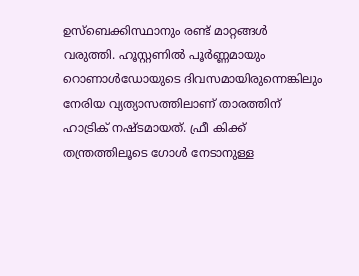ഉസ്ബെക്കിസ്ഥാനും രണ്ട് മാറ്റങ്ങൾ വരുത്തി. ഹൂസ്റ്റണിൽ പൂർണ്ണമായും റൊണാൾഡോയുടെ ദിവസമായിരുന്നെങ്കിലും നേരിയ വ്യത്യാസത്തിലാണ് താരത്തിന് ഹാട്രിക് നഷ്ടമായത്. ഫ്രീ കിക്ക് തന്ത്രത്തിലൂടെ ഗോൾ നേടാനുള്ള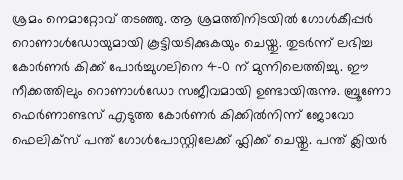ശ്രമം നെമാറ്റോവ് തടഞ്ഞു. ആ ശ്രമത്തിനിടയിൽ ഗോൾകീപ്പർ റൊണാൾഡോയുമായി കൂട്ടിയടിക്കുകയും ചെയ്തു. തുടർന്ന് ലഭിച്ച കോർണർ കിക്ക് പോർച്ചുഗലിനെ 4-0 ന് മുന്നിലെത്തിച്ചു. ഈ നീക്കത്തിലും റൊണാൾഡോ സജീവമായി ഉണ്ടായിരുന്നു. ബ്രൂണോ ഫെർണാണ്ടസ് എടുത്ത കോർണർ കിക്കിൽനിന്ന് ജോവോ ഫെലിക്സ് പന്ത് ഗോൾപോസ്റ്റിലേക്ക് ഫ്ലിക്ക് ചെയ്തു. പന്ത് ക്ലിയർ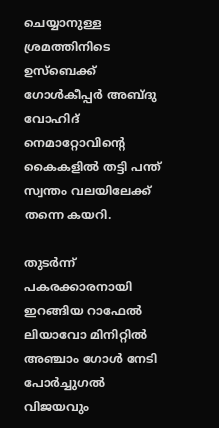ചെയ്യാനുള്ള ശ്രമത്തിനിടെ ഉസ്ബെക്ക് ഗോൾകീപ്പർ അബ്ദു വോഹിദ് നെമാറ്റോവിന്റെ കൈകളിൽ തട്ടി പന്ത് സ്വന്തം വലയിലേക്ക് തന്നെ കയറി.

തുടർന്ന് പകരക്കാരനായി ഇറങ്ങിയ റാഫേൽ ലിയാവോ മിനിറ്റിൽ അഞ്ചാം ഗോൾ നേടി പോർച്ചുഗൽ വിജയവും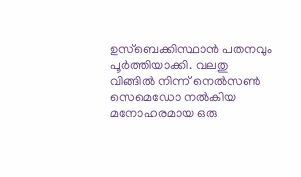ഉസ്‌ബെക്കിസ്ഥാൻ പതനവും പൂർത്തിയാക്കി. വലതു വിങ്ങിൽ നിന്ന് നെൽസൺ സെമെഡോ നൽകിയ മനോഹരമായ ഒരു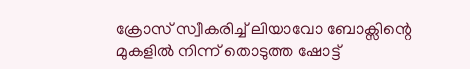ക്രോസ് സ്വീകരിച്ച് ലിയാവോ ബോക്സിന്റെ മുകളിൽ നിന്ന് തൊടുത്ത ഷോട്ട്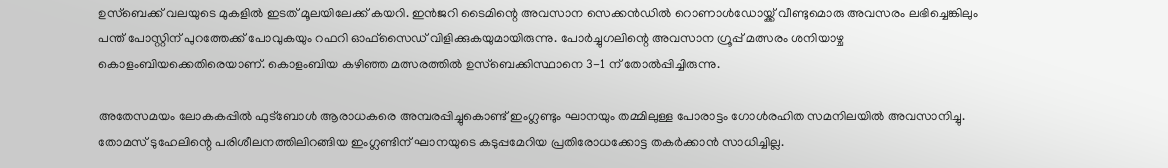ഉസ്ബെക്ക് വലയുടെ മുകളിൽ ഇടത് മൂലയിലേക്ക് കയറി‍. ഇൻജറി ടൈമിന്റെ അവസാന സെക്കൻഡിൽ റൊണാൾഡോയ്ക്ക് വീണ്ടുമൊരു അവസരം ലഭിച്ചെങ്കിലും പന്ത് പോസ്റ്റിന് പുറത്തേക്ക് പോവുകയും റഫറി ഓഫ്‌സൈഡ് വിളിക്കുകയുമായിരുന്നു. പോർച്ചുഗലിന്റെ അവസാന ഗ്രൂപ്പ് മത്സരം ശനിയാഴ്ച കൊളംബിയക്കെതിരെയാണ്. കൊളംബിയ കഴിഞ്ഞ മത്സരത്തിൽ ഉസ്‌ബെക്കിസ്ഥാനെ 3-1 ന് തോൽപ്പിച്ചിരുന്നു.

അതേസമയം ലോകകപ്പിൽ ഫുട്ബോൾ ആരാധകരെ അമ്പരപ്പിച്ചുകൊണ്ട് ഇംഗ്ലണ്ടും ഘാനയും തമ്മിലുള്ള പോരാട്ടം ഗോൾരഹിത സമനിലയിൽ അവസാനിച്ചു. തോമസ് ടുഹേലിന്റെ പരിശീലനത്തിലിറങ്ങിയ ഇംഗ്ലണ്ടിന് ഘാനയുടെ കടുപ്പമേറിയ പ്രതിരോധക്കോട്ട തകർക്കാൻ സാധിച്ചില്ല.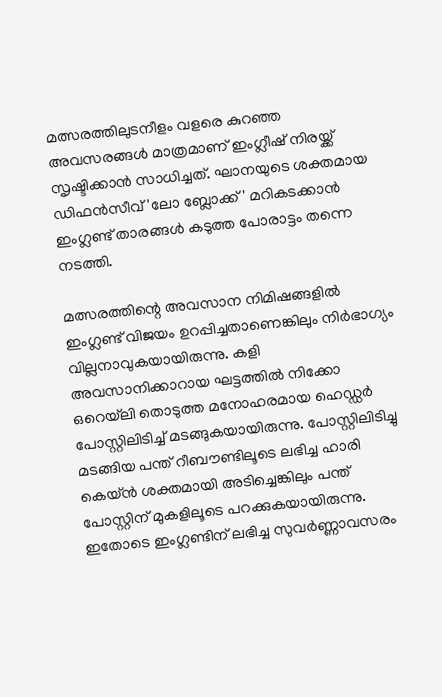മത്സരത്തിലുടനീളം വളരെ കുറഞ്ഞ അവസരങ്ങൾ മാത്രമാണ് ഇംഗ്ലീഷ് നിരയ്ക്ക് സൃഷ്ടിക്കാൻ സാധിച്ചത്. ഘാനയുടെ ശക്തമായ ഡിഫൻസീവ് 'ലോ ബ്ലോക്ക്' മറികടക്കാൻ ഇംഗ്ലണ്ട് താരങ്ങൾ കടുത്ത പോരാട്ടം തന്നെ നടത്തി.

മത്സരത്തിന്റെ അവസാന നിമിഷങ്ങളിൽ ഇംഗ്ലണ്ട് വിജയം ഉറപ്പിച്ചതാണെങ്കിലും നിർഭാഗ്യം വില്ലനാവുകയായിരുന്നു. കളി അവസാനിക്കാറായ ഘട്ടത്തിൽ നിക്കോ ഒറെയ്‌ലി തൊടുത്ത മനോഹരമായ ഹെഡ്ഡർ പോസ്റ്റിലിടിച്ച് മടങ്ങുകയായിരുന്നു. പോസ്റ്റിലിടിച്ചു മടങ്ങിയ പന്ത് റീബൗണ്ടിലൂടെ ലഭിച്ച ഹാരി കെയ്ൻ ശക്തമായി അടിച്ചെങ്കിലും പന്ത് പോസ്റ്റിന് മുകളിലൂടെ പറക്കുകയായിരുന്നു. ഇതോടെ ഇംഗ്ലണ്ടിന് ലഭിച്ച സുവർണ്ണാവസരം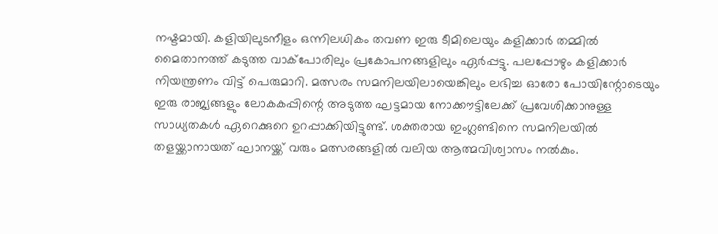നഷ്ടമായി. കളിയിലുടനീളം ഒന്നിലധികം തവണ ഇരു ടീമിലെയും കളിക്കാർ തമ്മിൽ മൈതാനത്ത് കടുത്ത വാക്പോരിലും പ്രകോപനങ്ങളിലും ഏർപ്പട്ടു. പലപ്പോഴും കളിക്കാർ നിയന്ത്രണം വിട്ട് പെരുമാറി. മത്സരം സമനിലയിലായെങ്കിലും ലഭിച്ച ഓരോ പോയിന്റോടെയും ഇരു രാജ്യങ്ങളും ലോകകപ്പിന്റെ അടുത്ത ഘട്ടമായ നോക്കൗട്ടിലേക്ക് പ്രവേശിക്കാനുള്ള സാധ്യതകൾ ഏറെക്കുറെ ഉറപ്പാക്കിയിട്ടുണ്ട്. ശക്തരായ ഇംഗ്ലണ്ടിനെ സമനിലയിൽ തളയ്ക്കാനായത് ഘാനയ്ക്ക് വരും മത്സരങ്ങളിൽ വലിയ ആത്മവിശ്വാസം നൽകും.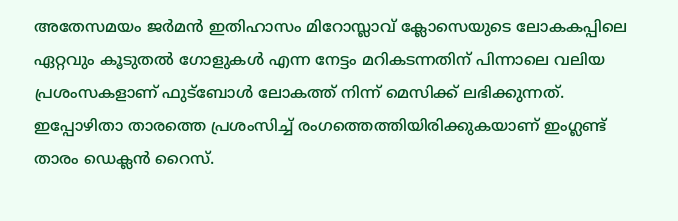അതേസമയം ജർമൻ ഇതിഹാസം മിറോസ്ലാവ് ക്ലോസെയുടെ ലോകകപ്പിലെ ഏറ്റവും കൂടുതൽ ഗോളുകൾ എന്ന നേട്ടം മറികടന്നതിന് പിന്നാലെ വലിയ പ്രശംസകളാണ് ഫുട്ബോൾ ലോകത്ത് നിന്ന് മെസിക്ക് ലഭിക്കുന്നത്. ഇപ്പോഴിതാ താരത്തെ പ്രശംസിച്ച് രംഗത്തെത്തിയിരിക്കുകയാണ് ഇംഗ്ലണ്ട് താരം ഡെക്ലൻ റൈസ്.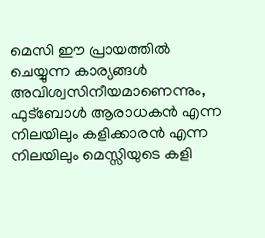മെസി ഈ പ്രായത്തിൽ ചെയ്യുന്ന കാര്യങ്ങൾ അവിശ്വസിനീയമാണെന്നും, ഫുട്ബോൾ ആരാധകൻ എന്ന നിലയിലും കളിക്കാരൻ എന്ന നിലയിലും മെസ്സിയുടെ കളി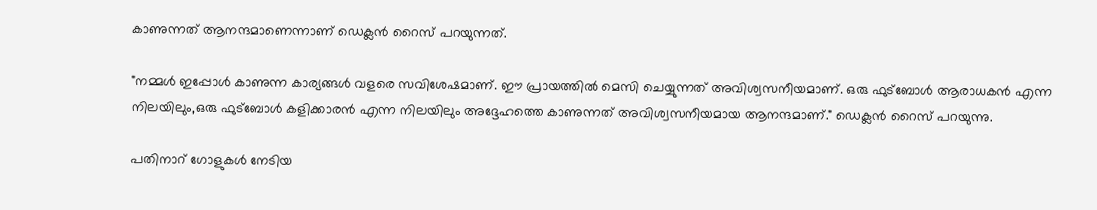കാണുന്നത് ആനന്ദമാണെന്നാണ് ഡെക്ലൻ റൈസ് പറയുന്നത്.

"നമ്മൾ ഇപ്പോൾ കാണുന്ന കാര്യങ്ങൾ വളരെ സവിശേഷമാണ്. ഈ പ്രായത്തിൽ മെസി ചെയ്യുന്നത് അവിശ്വസനീയമാണ്. ഒരു ഫുട്ബോൾ ആരാധകൻ എന്ന നിലയിലും,ഒരു ഫുട്ബോൾ കളിക്കാരൻ എന്ന നിലയിലും അദ്ദേഹത്തെ കാണുന്നത് അവിശ്വസനീയമായ ആനന്ദമാണ്." ഡെക്ലൻ റൈസ് പറയുന്നു.

പതിനാറ് ഗോളുകൾ നേടിയ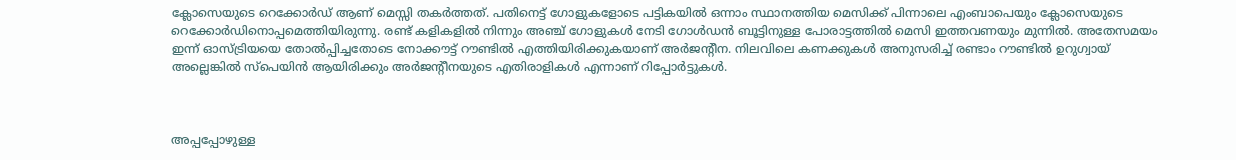ക്ലോസെയുടെ റെക്കോർഡ് ആണ് മെസ്സി തകർത്തത്. പതിനെട്ട് ഗോളുകളോടെ പട്ടികയിൽ ഒന്നാം സ്ഥാനത്തിയ മെസിക്ക് പിന്നാലെ എംബാപെയും ക്ലോസെയുടെ റെക്കോർഡിനൊപ്പമെത്തിയിരുന്നു. രണ്ട് കളികളിൽ നിന്നും അഞ്ച് ഗോളുകൾ നേടി ഗോൾഡൻ ബൂട്ടിനുള്ള പോരാട്ടത്തിൽ മെസി ഇത്തവണയും മുന്നിൽ. അതേസമയം ഇന്ന് ഓസ്ട്രിയയെ തോൽപ്പിച്ചതോടെ നോക്കൗട്ട് റൗണ്ടിൽ എത്തിയിരിക്കുകയാണ് അർജന്റീന. നിലവിലെ കണക്കുകൾ അനുസരിച്ച് രണ്ടാം റൗണ്ടിൽ ഉറുഗ്വായ് അല്ലെങ്കിൽ സ്‌പെയിൻ ആയിരിക്കും അർജന്റീനയുടെ എതിരാളികൾ എന്നാണ് റിപ്പോർട്ടുകൾ.



അപ്പപ്പോഴുള്ള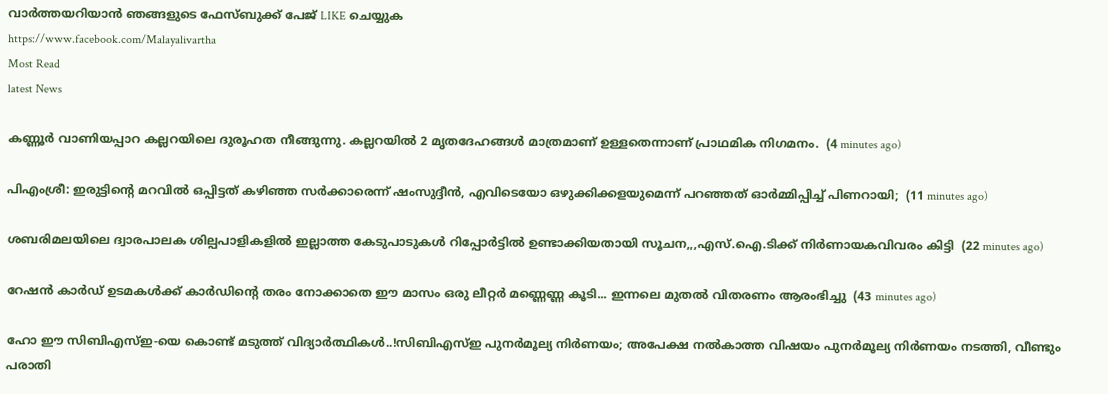വാര്‍ത്തയറിയാന്‍ ഞങ്ങളുടെ ഫേസ്‌ബുക്ക്‌ പേജ് LIKE ചെയ്യുക
https://www.facebook.com/Malayalivartha
Most Read
latest News

കണ്ണൂർ വാണിയപ്പാറ കല്ലറയിലെ ദുരൂഹത നീങ്ങുന്നു. കല്ലറയിൽ 2 മൃതദേഹങ്ങൾ മാത്രമാണ് ഉള്ളതെന്നാണ് പ്രാഥമിക നിഗമനം.  (4 minutes ago)

പിഎംശ്രീ: ഇരുട്ടിന്‍റെ മറവിൽ ഒപ്പിട്ടത് കഴിഞ്ഞ സർക്കാരെന്ന് ഷംസുദ്ദീൻ, എവിടെയോ ഒഴുക്കിക്കളയുമെന്ന് പറഞ്ഞത് ഓർമ്മിപ്പിച്ച് പിണറായി;  (11 minutes ago)

ശബരിമലയിലെ ദ്വാരപാലക ശില്പപാളികളിൽ ഇല്ലാത്ത കേടുപാടുകൾ റിപ്പോർട്ടിൽ ഉണ്ടാക്കിയതായി സൂചന,,,എസ്.ഐ.ടിക്ക് നിർണായകവിവരം കിട്ടി  (22 minutes ago)

റേഷൻ കാർഡ് ഉടമകൾക്ക് കാർഡിന്റെ തരം നോക്കാതെ ഈ മാസം ഒരു ലീറ്റർ മണ്ണെണ്ണ കൂടി... ഇന്നലെ മുതൽ വിതരണം ആരംഭിച്ചു  (43 minutes ago)

ഹോ ഈ സിബിഎസ്ഇ-യെ കൊണ്ട് മടുത്ത് വിദ്യാർത്ഥികൾ..!സിബിഎസ്ഇ പുനർമൂല്യ നിർണയം; അപേക്ഷ നൽകാത്ത വിഷയം പുനർമൂല്യ നിർണയം നടത്തി, വീണ്ടും പരാതി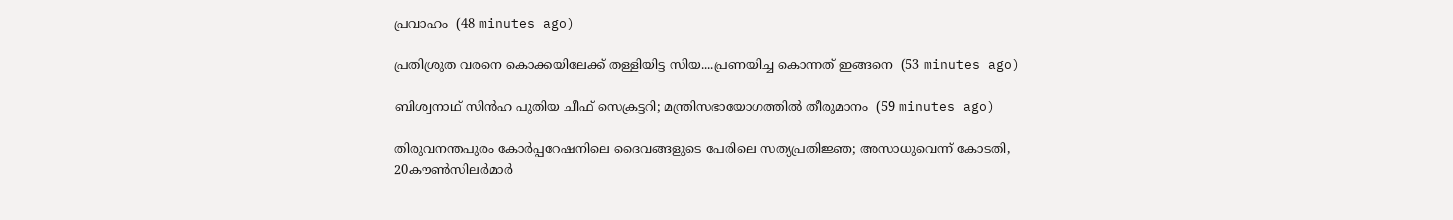പ്രവാഹം  (48 minutes ago)

പ്രതിശ്രുത വരനെ കൊക്കയിലേക്ക് തള്ളിയിട്ട സിയ....പ്രണയിച്ച കൊന്നത് ഇങ്ങനെ  (53 minutes ago)

ബിശ്വനാഥ് സിന്‍ഹ പുതിയ ചീഫ് സെക്രട്ടറി; മന്ത്രിസഭായോഗത്തിൽ തീരുമാനം  (59 minutes ago)

തിരുവനന്തപുരം കോർപ്പറേഷനിലെ ദൈവങ്ങളുടെ പേരിലെ സത്യപ്രതിജ്ഞ; അസാധുവെന്ന് കോടതി, 20കൗൺസിലർമാർ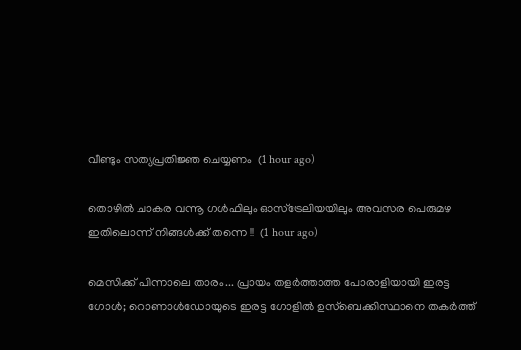വീണ്ടും സത്യപ്രതിജ്ഞ ചെയ്യണം  (1 hour ago)

തൊഴിൽ ചാകര വന്നൂ ഗൾഫിലും ഓസ്ട്രേലിയയിലും അവസര പെരുമഴ ഇതിലൊന്ന് നിങ്ങൾക്ക് തന്നെ !!  (1 hour ago)

മെസിക്ക് പിന്നാലെ താരം... പ്രായം തളർത്താത്ത പോരാളിയായി ഇരട്ട ഗോൾ; റൊണാൾഡോയുടെ ഇരട്ട ഗോളിൽ ഉസ്‌ബെക്കിസ്ഥാനെ തകർത്ത്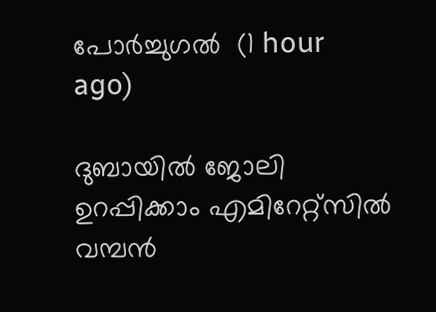പോർച്ചുഗൽ  (1 hour ago)

ദുബായിൽ ജോലി ഉറപ്പിക്കാം എമിറേറ്റ്സില്‍ വമ്പന്‍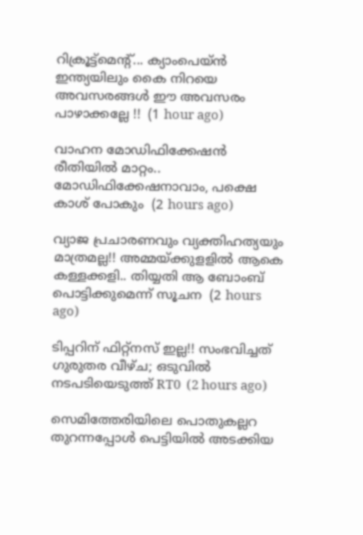റിക്രൂട്ട്‌മെന്റ്... ക്യാംപെയ്ന്‍ ഇന്ത്യയിലും കൈ നിറയെ അവസരങ്ങൾ ഈ അവസരം പാഴാക്കല്ലേ !!  (1 hour ago)

വാഹന മോഡിഫിക്കേഷന്‍ രീതിയിൽ മാറ്റം.. മോഡിഫിക്കേഷനാവാം, പക്ഷെ കാശ് പോകും  (2 hours ago)

വ്യാജ പ്രചാരണവും വ്യക്തിഹത്യയും മാത്രമല്ല!! അമ്മയ്ക്കുളളിൽ ആകെ കള്ളക്കളി.. തിയ്യതി ആ ബോംബ് പൊട്ടിക്കുമെന്ന് സൂചന  (2 hours ago)

ടിപ്പറിന് ഫിറ്റ്നസ് ഇല്ല!! സംഭവിച്ചത് ഗുരുതര വീഴ്ച; ഒടുവിൽ നടപടിയെടുത്ത് RT0  (2 hours ago)

സെമിത്തേരിയിലെ പൊതുകല്ലറ തുറന്നപ്പോൾ പെട്ടിയിൽ അടക്കിയ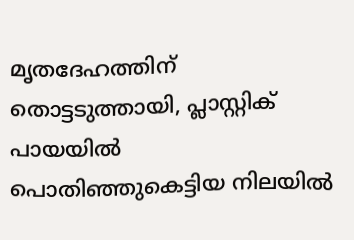മൃതദേഹത്തിന് തൊട്ടടുത്തായി, പ്ലാസ്റ്റിക് പായയിൽ പൊതിഞ്ഞുകെട്ടിയ നിലയിൽ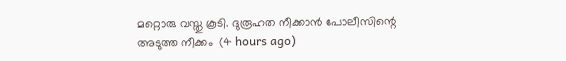മറ്റൊരു വസ്തു കൂടി. ദുരൂഹത നീക്കാൻ പോലീസിന്റെ അടുത്ത നീക്കം  (4 hours ago)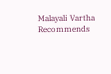Malayali Vartha Recommends